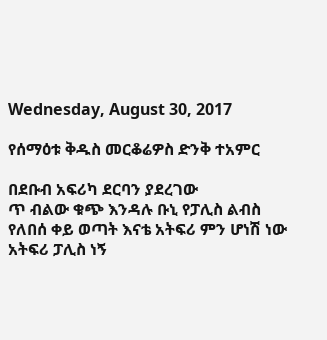Wednesday, August 30, 2017

የሰማዕቱ ቅዱስ መርቆሬዎስ ድንቅ ተአምር

በደቡብ አፍሪካ ደርባን ያደረገው
ጥ ብልው ቁጭ እንዳሉ ቡኒ የፓሊስ ልብስ የለበሰ ቀይ ወጣት እናቴ አትፍሪ ምን ሆነሽ ነው አትፍሪ ፓሊስ ነኝ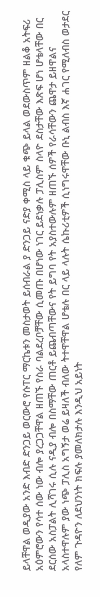ይላቸዋል ወዲያው አንድ እብድ ድንጋይ ወርውሮ የሱፐር ማርኬቱን መስታወት ይሰብራል ያ ድንጋይ ናድያ ቀሚስ ላይ ቁጭ ይላል ወደውስጥም ዘልቆ አትፍሪ አዕምሮውን የሳተ ሰው ነው ብሎ ያረጋጋቸዋል ዘጠኙ የስራ ባልደረቦቻቸው ሲመጡ በሆነው ነገር ይደነቃሉ ፓሊስም ስላዮ ደስታቸው እጽፍ ሆነ ሆቴላቸው በር ደርሰው አስፓልት ሊሻገሩ ሲሉ ናዲያ ብሎ በስማቸው ጠርቶ ይጨብጣቸውና የት ይግባ የት አያስተውሉም ዘጠኙ ሰዎች የራሳቸውን ጨዋታ ይዘዋልና አላስተዋሉም ያው ነጭ ፓሊስ አግኝታ ወሬ ይዛለች ብለው ትተዋቸዋል ሆቴሉ በር ላይ ላሉት ሴኩሪቲዎች ሲነግሩዋቸው ቡኒ ልብስ እኛ ሐገር የሚለብስ ወታደር የለም ጉዳዮን ለደህንነት ክፍሉ ያመለክታሉ እንዲህ አይነት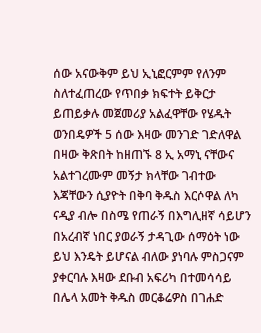ሰው አናውቅም ይህ ኢኒፎርምም የለንም ስለተፈጠረው የጥበቃ ክፍተት ይቅርታ ይጠይቃሉ መጀመሪያ አልፈዋቸው የሄዱት ወንበዴዎች 5 ሰው እዛው መንገድ ገድለዋል በዛው ቅጽበት ከዘጠኙ 8 ኢ አማኒ ናቸውና አልተገረሙም መኝታ ክላቸው ገብተው እጃቸውን ሲያዮት በቅባ ቅዱስ እርሶዋል ለካ ናዲያ ብሎ በስሜ የጠራኝ በእግሊዘኛ ሳይሆን በአረብኛ ነበር ያወራኝ ታዳጊው ሰማዕት ነው ይህ እንዴት ይሆናል ብለው ያነባሉ ምስጋናም ያቀርባሉ እዛው ደቡብ አፍሪካ በተመሳሳይ በሌላ አመት ቅዱስ መርቆሬዎስ በገሐድ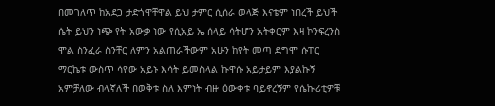በመገለጥ ከአደጋ ታድጎዋቸዋል ይህ ታምር ሲሰራ ወላጅ እናቴም ነበረች ይህች ሴት ይህን ነጭ የት አውቃ ነው የሲአይ ኤ ሰላይ ሳትሆን አትቀርም እዛ ኮንፍረንስ ሞል ስንፈራ ስንቸር ለምን አልጠራችውም አሁን ከየት መጣ ደግሞ ሱፐር ማርኬቱ ውስጥ ሳየው አይኑ እሳት ይመስላል ኩዋሱ አይታይም እያልኩኝ አምቻለው ብላኛለች በወቅቱ ስለ እምነት ብዙ ዕውቀቱ ባይኖረኝም የሴኩሪቲዎቹ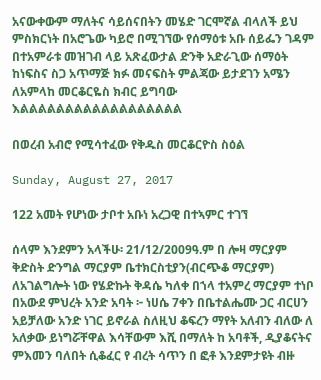አናውቀውም ማለትና ሳይሰናበትን መሄድ ገርሞኛል ብላለች ይህ ምስክርነት በአሮጌው ካይሮ በሚገኘው የሰማዕቱ አቡ ሰይፌን ገዳም በተአምራቱ መዝገብ ላይ አጽፈውታል ድንቅ አድራጊው ሰማዕት ከነፍስና ስጋ አጥማጅ ክፉ መናፍስት ምልጃው ይታደገን አሜን ለአምላከ መርቆርዬስ ክብር ይግባው እልልልልልልልልልልልልልልልልልል

በወረብ አብሮ የሚሳተፈው የቅዱስ መርቆርዮስ ስዕል

Sunday, August 27, 2017

122 አመት የሆነው ታቦተ አቡነ አረጋዊ በተኣምር ተገኘ

ሰላም እንደምን አላችሁ፡ 21/12/2009ዓ.ም በ ሎዛ ማርያም ቅድስት ድንግል ማርያም ቤተክርስቲያን(ብርጭቆ ማርያም) ለአገልግሎት ነው የሄድኩት ቅዳሴ ካለቀ በኀላ ተአምረ ማርያም ተነቦ በአውደ ምህረት አንድ አባት ፦ ነሀሴ 7ቀን በቤተልሔሙ ጋር ብርሀን አይቻለው አንድ ነገር ይኖራል ስለዚህ ቆፍረን ማየት አለብን ብለው ለ አለቃው ይነግሯቸዋል እሳቸውም እሺ በማለት ከ አባቶች, ዲያቆናትና ምእመን ባለበት ሲቆፈር የ ብረት ሳጥን በ ፎቶ እንደምታዩት ብዙ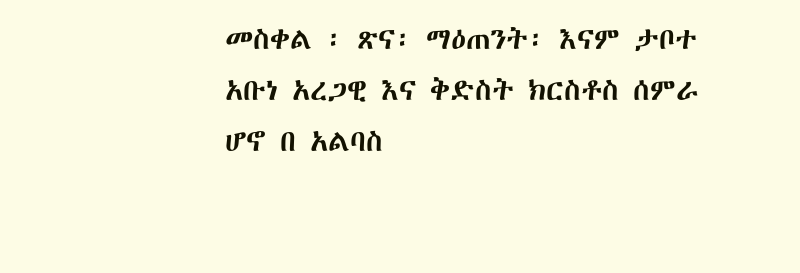መስቀል ፡ ጽና፡ ማዕጠንት፡ እናም ታቦተ አቡነ አረጋዊ እና ቅድስት ክርስቶስ ሰምራ ሆኖ በ አልባስ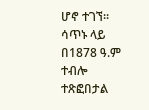ሆኖ ተገኘ፡፡ ሳጥኑ ላይ በ1878 ዓ.ም ተብሎ ተጽፎበታል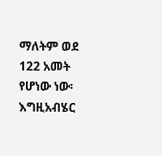ማለትም ወደ 122 አመት የሆነው ነው፡ እግዚአብሄር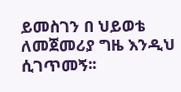ይመስገን በ ህይወቴ ለመጀመሪያ ግዜ እንዲህ ሲገጥመኝ፡፡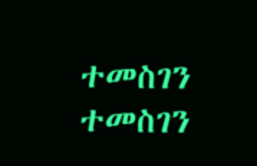ተመስገን ተመስገን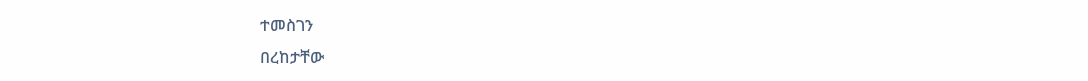ተመስገን
በረከታቸው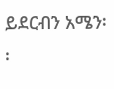ይደርብን አሜን፡፡